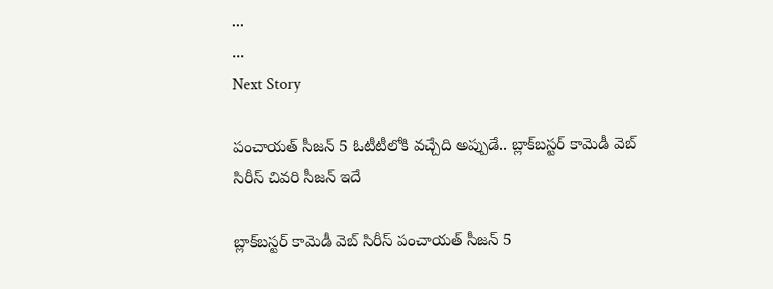...
...
Next Story

పంచాయత్ సీజన్ 5 ఓటీటీలోకి వచ్చేది అప్పుడే.. బ్లాక్‌బస్టర్ కామెడీ వెబ్ సిరీస్ చివరి సీజన్ ఇదే

బ్లాక్‌బస్టర్ కామెడీ వెబ్ సిరీస్ పంచాయత్ సీజన్ 5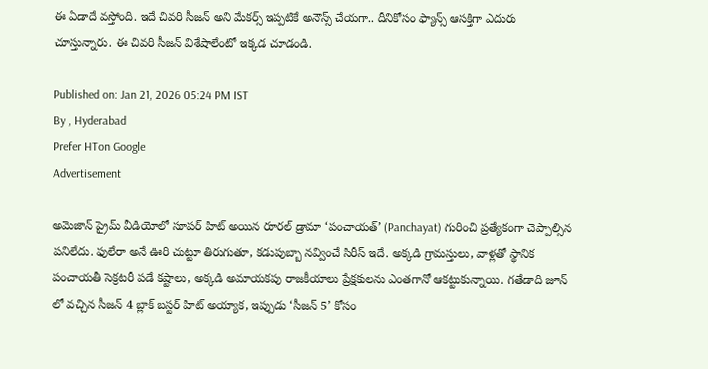ఈ ఏడాదే వస్తోంది. ఇదే చివరి సీజన్ అని మేకర్స్ ఇప్పటికే అనౌన్స్ చేయగా.. దీనికోసం ఫ్యాన్స్ ఆసక్తిగా ఎదురు చూస్తున్నారు. ఈ చివరి సీజన్ విశేషాలేంటో ఇక్కడ చూడండి.

Published on: Jan 21, 2026 05:24 PM IST
By , Hyderabad
Prefer HTon Google
Advertisement

అమెజాన్ ప్రైమ్ వీడియోలో సూపర్ హిట్ అయిన రూరల్ డ్రామా ‘పంచాయత్’ (Panchayat) గురించి ప్రత్యేకంగా చెప్పాల్సిన పనిలేదు. ఫులేరా అనే ఊరి చుట్టూ తిరుగుతూ, కడుపుబ్బా నవ్వించే సిరీస్ ఇదే. అక్కడి గ్రామస్తులు, వాళ్లతో స్థానిక పంచాయతీ సెక్రటరీ పడే కష్టాలు, అక్కడి అమాయకపు రాజకీయాలు ప్రేక్షకులను ఎంతగానో ఆకట్టుకున్నాయి. గతేడాది జూన్ లో వచ్చిన సీజన్ 4 బ్లాక్ బస్టర్ హిట్ అయ్యాక, ఇప్పుడు ‘సీజన్ 5’ కోసం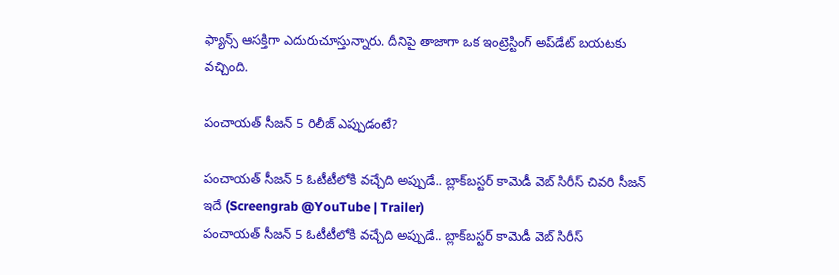ఫ్యాన్స్ ఆసక్తిగా ఎదురుచూస్తున్నారు. దీనిపై తాజాగా ఒక ఇంట్రెస్టింగ్ అప్‌డేట్ బయటకు వచ్చింది.

పంచాయత్ సీజన్ 5 రిలీజ్ ఎప్పుడంటే?

పంచాయత్ సీజన్ 5 ఓటీటీలోకి వచ్చేది అప్పుడే.. బ్లాక్‌బస్టర్ కామెడీ వెబ్ సిరీస్ చివరి సీజన్ ఇదే (Screengrab @YouTube | Trailer)
పంచాయత్ సీజన్ 5 ఓటీటీలోకి వచ్చేది అప్పుడే.. బ్లాక్‌బస్టర్ కామెడీ వెబ్ సిరీస్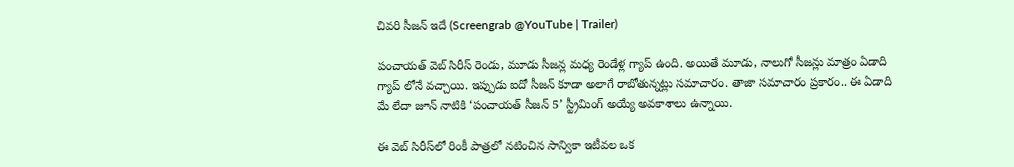చివరి సీజన్ ఇదే (Screengrab @YouTube | Trailer)

పంచాయత్ వెబ్ సిరీస్ రెండు, మూడు సీజన్ల మధ్య రెండేళ్ల గ్యాప్ ఉంది. అయితే మూడు, నాలుగో సీజన్లు మాత్రం ఏడాది గ్యాప్ లోనే వచ్చాయి. ఇప్పుడు ఐదో సీజన్ కూడా అలాగే రాబోతున్నట్లు సమాచారం. తాజా సమాచారం ప్రకారం.. ఈ ఏడాది మే లేదా జూన్ నాటికి ‘పంచాయత్ సీజన్ 5’ స్ట్రీమింగ్ అయ్యే అవకాశాలు ఉన్నాయి.

ఈ వెబ్ సిరీస్‌లో రింకీ పాత్రలో నటించిన సాన్వికా ఇటీవల ఒక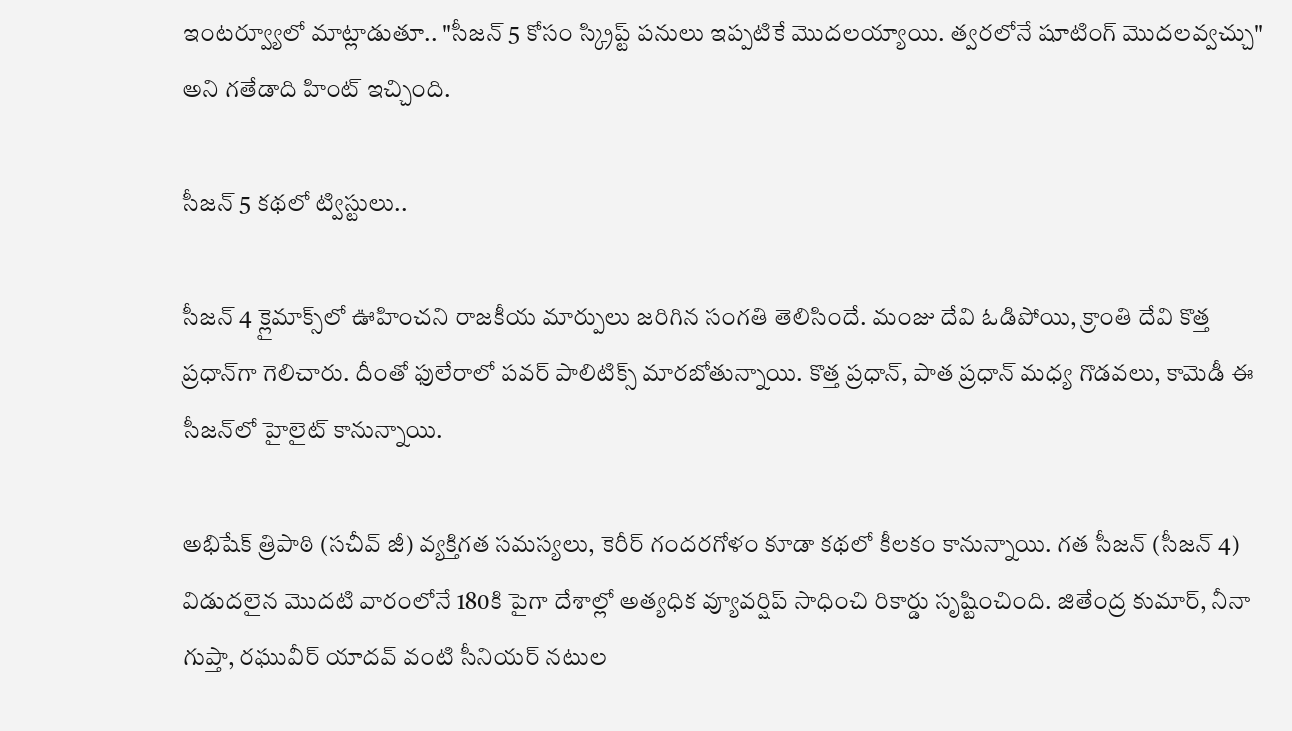ఇంటర్వ్యూలో మాట్లాడుతూ.. "సీజన్ 5 కోసం స్క్రిప్ట్ పనులు ఇప్పటికే మొదలయ్యాయి. త్వరలోనే షూటింగ్ మొదలవ్వచ్చు" అని గతేడాది హింట్ ఇచ్చింది.

సీజన్ 5 కథలో ట్విస్టులు..

సీజన్ 4 క్లైమాక్స్‌లో ఊహించని రాజకీయ మార్పులు జరిగిన సంగతి తెలిసిందే. మంజు దేవి ఓడిపోయి, క్రాంతి దేవి కొత్త ప్రధాన్‌గా గెలిచారు. దీంతో ఫులేరాలో పవర్ పాలిటిక్స్ మారబోతున్నాయి. కొత్త ప్రధాన్, పాత ప్రధాన్ మధ్య గొడవలు, కామెడీ ఈ సీజన్‌లో హైలైట్ కానున్నాయి.

అభిషేక్ త్రిపాఠి (సచీవ్ జీ) వ్యక్తిగత సమస్యలు, కెరీర్ గందరగోళం కూడా కథలో కీలకం కానున్నాయి. గత సీజన్ (సీజన్ 4) విడుదలైన మొదటి వారంలోనే 180కి పైగా దేశాల్లో అత్యధిక వ్యూవర్షిప్ సాధించి రికార్డు సృష్టించింది. జితేంద్ర కుమార్, నీనా గుప్తా, రఘువీర్ యాదవ్ వంటి సీనియర్ నటుల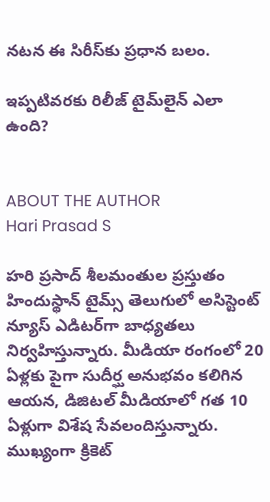నటన ఈ సిరీస్‌కు ప్రధాన బలం.

ఇప్పటివరకు రిలీజ్ టైమ్‌లైన్ ఎలా ఉంది?


ABOUT THE AUTHOR
Hari Prasad S

హరి ప్రసాద్ శీలమంతుల ప్రస్తుతం హిందుస్థాన్ టైమ్స్ తెలుగులో అసిస్టెంట్ న్యూస్ ఎడిటర్‌గా బాధ్యతలు నిర్వహిస్తున్నారు. మీడియా రంగంలో 20 ఏళ్లకు పైగా సుదీర్ఘ అనుభవం కలిగిన ఆయన, డిజిటల్ మీడియాలో గత 10 ఏళ్లుగా విశేష సేవలందిస్తున్నారు. ముఖ్యంగా క్రికెట్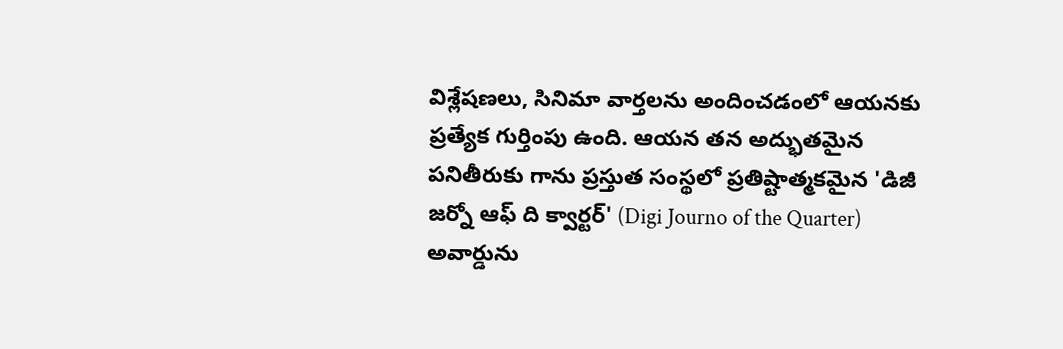విశ్లేషణలు, సినిమా వార్తలను అందించడంలో ఆయనకు ప్రత్యేక గుర్తింపు ఉంది. ఆయన తన అద్భుతమైన పనితీరుకు గాను ప్రస్తుత సంస్థలో ప్రతిష్టాత్మకమైన 'డిజీ జర్నో ఆఫ్ ది క్వార్టర్' (Digi Journo of the Quarter) అవార్డును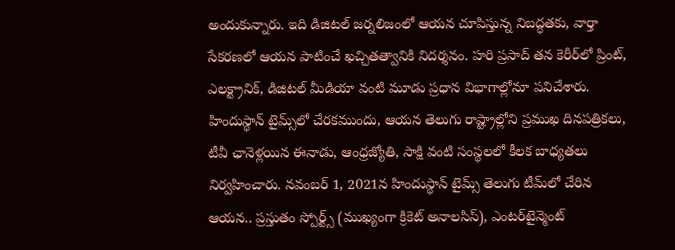అందుకున్నారు. ఇది డిజిటల్ జర్నలిజంలో ఆయన చూపిస్తున్న నిబద్ధతకు, వార్తా సేకరణలో ఆయన పాటించే ఖచ్చితత్వానికి నిదర్శనం. హరి ప్రసాద్ తన కెరీర్‌లో ప్రింట్, ఎలక్ట్రానిక్, డిజిటల్ మీడియా వంటి మూడు ప్రధాన విభాగాల్లోనూ పనిచేశారు. హిందుస్థాన్ టైమ్స్‌లో చేరకముందు, ఆయన తెలుగు రాష్ట్రాల్లోని ప్రముఖ దినపత్రికలు, టీవీ ఛానెళ్లయిన ఈనాడు, ఆంధ్రజ్యోతి, సాక్షి వంటి సంస్థలలో కీలక బాధ్యతలు నిర్వహించారు. నవంబర్ 1, 2021న హిందుస్థాన్ టైమ్స్ తెలుగు టీమ్‌లో చేరిన ఆయన.. ప్రస్తుతం స్పోర్ట్స్ (ముఖ్యంగా క్రికెట్ అనాలసిస్), ఎంటర్‌టైన్మెంట్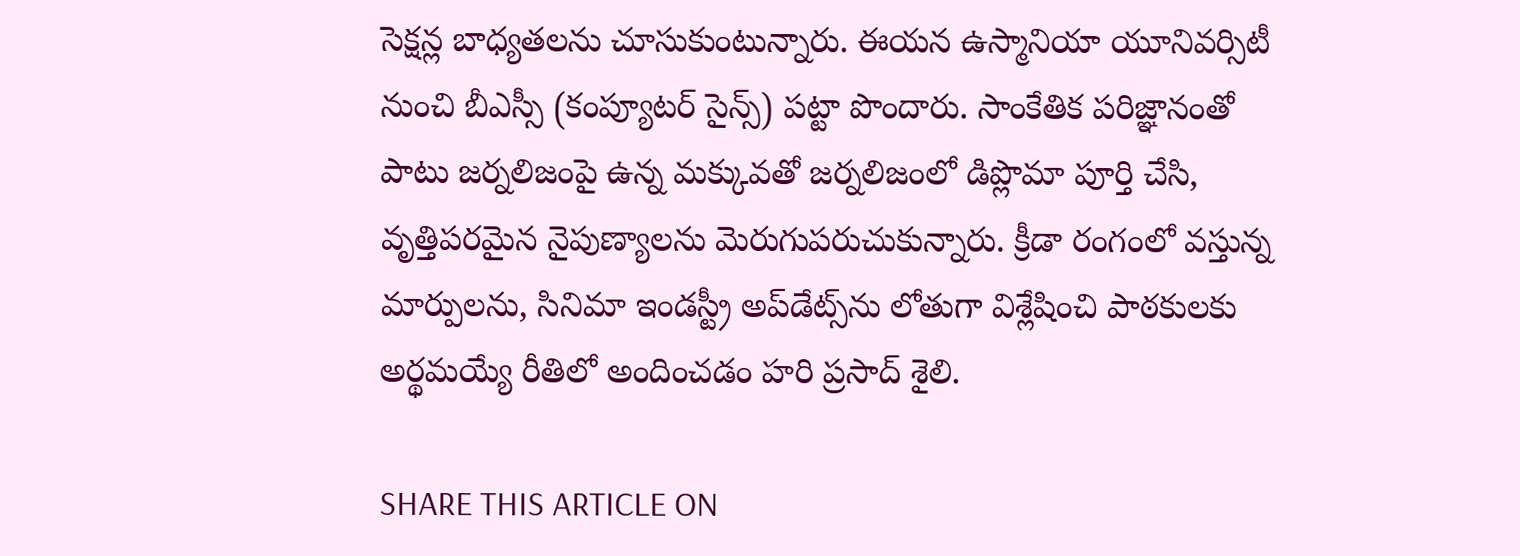సెక్షన్ల బాధ్యతలను చూసుకుంటున్నారు. ఈయన ఉస్మానియా యూనివర్సిటీ నుంచి బీఎస్సీ (కంప్యూటర్ సైన్స్) పట్టా పొందారు. సాంకేతిక పరిజ్ఞానంతో పాటు జర్నలిజంపై ఉన్న మక్కువతో జర్నలిజంలో డిప్లొమా పూర్తి చేసి, వృత్తిపరమైన నైపుణ్యాలను మెరుగుపరుచుకున్నారు. క్రీడా రంగంలో వస్తున్న మార్పులను, సినిమా ఇండస్ట్రీ అప్‌డేట్స్‌ను లోతుగా విశ్లేషించి పాఠకులకు అర్థమయ్యే రీతిలో అందించడం హరి ప్రసాద్ శైలి.

SHARE THIS ARTICLE ON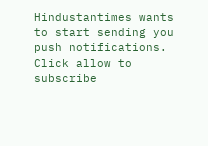Hindustantimes wants to start sending you push notifications. Click allow to subscribe